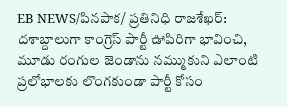EB NEWS/పినపాక/ ప్రతినిధి రాజశేఖర్:
దశాబ్దాలుగా కాంగ్రెస్ పార్టీ ఊపిరిగా భావించి, మూడు రంగుల జెండాను నమ్ముకుని ఎలాంటి ప్రలోభాలకు లొంగకుండా పార్టీ కోసం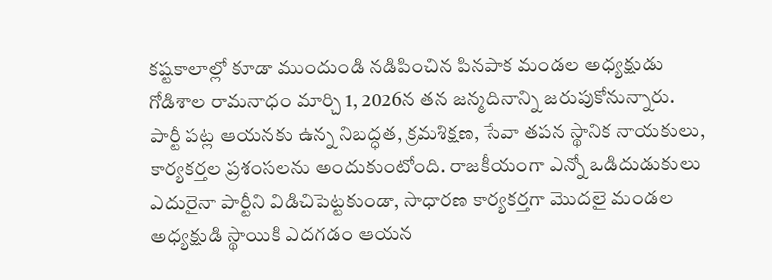కష్టకాలాల్లో కూడా ముందుండి నడిపించిన పినపాక మండల అధ్యక్షుడు గోడిశాల రామనాధం మార్చి 1, 2026న తన జన్మదినాన్ని జరుపుకోనున్నారు.
పార్టీ పట్ల ఆయనకు ఉన్న నిబద్ధత, క్రమశిక్షణ, సేవా తపన స్థానిక నాయకులు, కార్యకర్తల ప్రశంసలను అందుకుంటోంది. రాజకీయంగా ఎన్నో ఒడిదుడుకులు ఎదురైనా పార్టీని విడిచిపెట్టకుండా, సాధారణ కార్యకర్తగా మొదలై మండల అధ్యక్షుడి స్థాయికి ఎదగడం ఆయన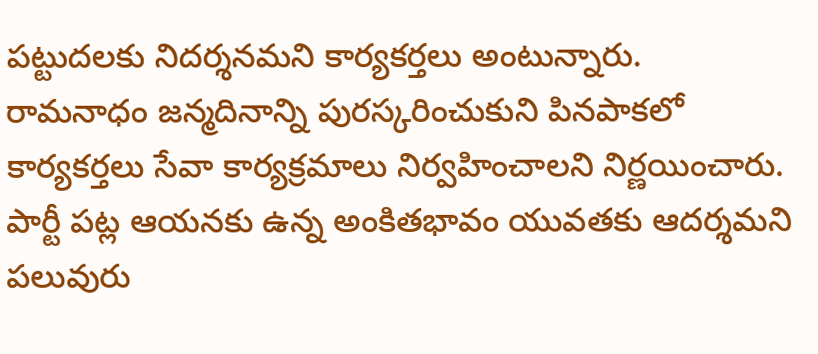పట్టుదలకు నిదర్శనమని కార్యకర్తలు అంటున్నారు.
రామనాధం జన్మదినాన్ని పురస్కరించుకుని పినపాకలో కార్యకర్తలు సేవా కార్యక్రమాలు నిర్వహించాలని నిర్ణయించారు. పార్టీ పట్ల ఆయనకు ఉన్న అంకితభావం యువతకు ఆదర్శమని పలువురు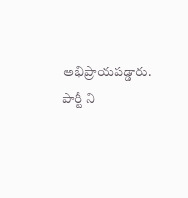అభిప్రాయపడ్డారు.
పార్టీ ని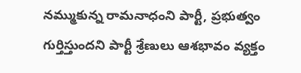నమ్ముకున్న రామనాధంని పార్టీ, ప్రభుత్వం గుర్తిస్తుందని పార్టీ శ్రేణులు ఆశభావం వ్యక్తం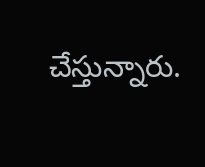చేస్తున్నారు.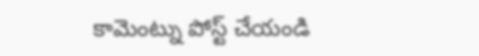కామెంట్ను పోస్ట్ చేయండి